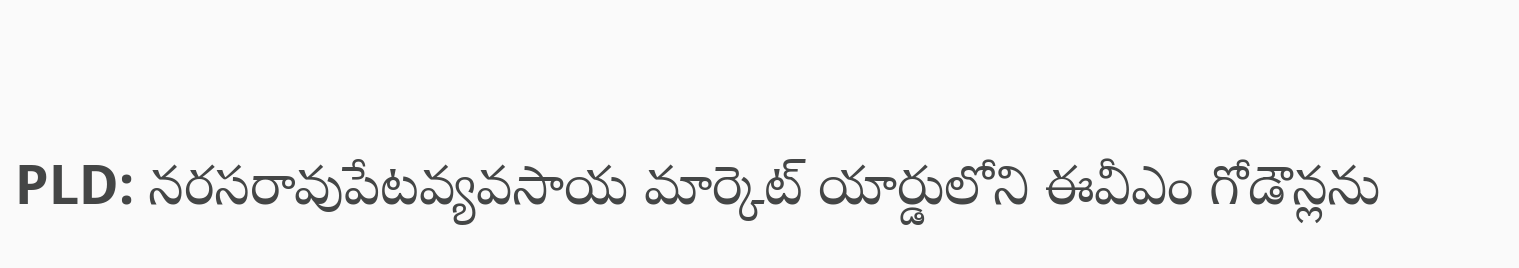PLD: నరసరావుపేటవ్యవసాయ మార్కెట్ యార్డులోని ఈవీఎం గోడౌన్లను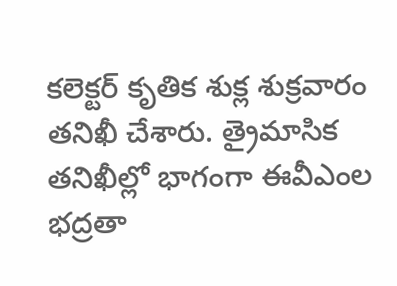కలెక్టర్ కృతిక శుక్ల శుక్రవారం తనిఖీ చేశారు. త్రైమాసిక తనిఖీల్లో భాగంగా ఈవీఎంల భద్రతా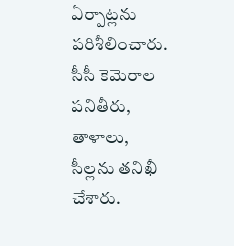ఏర్పాట్లను పరిశీలించారు. సీసీ కెమెరాల పనితీరు, తాళాలు, సీల్లను తనిఖీ చేశారు.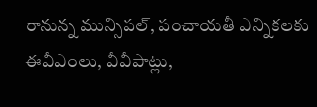రానున్న మున్సిపల్, పంచాయతీ ఎన్నికలకు ఈవీఎంలు, వీవీపాట్లు,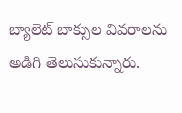బ్యాలెట్ బాక్సుల వివరాలను అడిగి తెలుసుకున్నారు.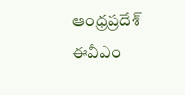ఆంధ్రప్రదేశ్
ఈవీఎం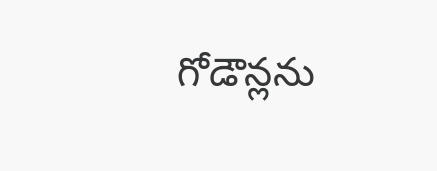గోడౌన్లను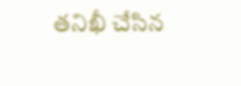తనిఖీ చేసిన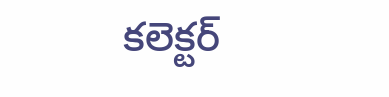కలెక్టర్